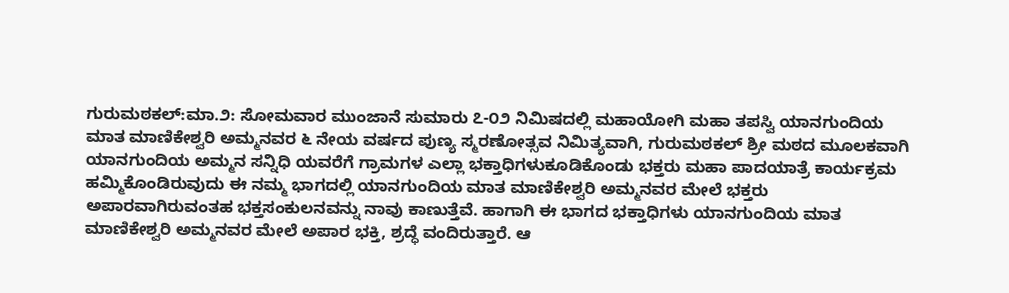ಗುರುಮಠಕಲ್:ಮಾ.೨: ಸೋಮವಾರ ಮುಂಜಾನೆ ಸುಮಾರು ೭-೦೨ ನಿಮಿಷದಲ್ಲಿ ಮಹಾಯೋಗಿ ಮಹಾ ತಪಸ್ವಿ ಯಾನಗುಂದಿಯ ಮಾತ ಮಾಣಿಕೇಶ್ವರಿ ಅಮ್ಮನವರ ೬ ನೇಯ ವರ್ಷದ ಪುಣ್ಯ ಸ್ಮರಣೋತ್ಸವ ನಿಮಿತ್ಯವಾಗಿ, ಗುರುಮಠಕಲ್ ಶ್ರೀ ಮಠದ ಮೂಲಕವಾಗಿ ಯಾನಗುಂದಿಯ ಅಮ್ಮನ ಸನ್ನಿಧಿ ಯವರೆಗೆ ಗ್ರಾಮಗಳ ಎಲ್ಲಾ ಭಕ್ತಾಧಿಗಳುಕೂಡಿಕೊಂಡು ಭಕ್ತರು ಮಹಾ ಪಾದಯಾತ್ರೆ ಕಾರ್ಯಕ್ರಮ ಹಮ್ಮಿಕೊಂಡಿರುವುದು ಈ ನಮ್ಮ ಭಾಗದಲ್ಲಿ ಯಾನಗುಂದಿಯ ಮಾತ ಮಾಣಿಕೇಶ್ವರಿ ಅಮ್ಮನವರ ಮೇಲೆ ಭಕ್ತರು ಅಪಾರವಾಗಿರುವಂತಹ ಭಕ್ತಸಂಕುಲನವನ್ನು ನಾವು ಕಾಣುತ್ತೆವೆ. ಹಾಗಾಗಿ ಈ ಭಾಗದ ಭಕ್ತಾಧಿಗಳು ಯಾನಗುಂದಿಯ ಮಾತ ಮಾಣಿಕೇಶ್ವರಿ ಅಮ್ಮನವರ ಮೇಲೆ ಅಪಾರ ಭಕ್ತಿ, ಶ್ರದ್ಧೆ ವಂದಿರುತ್ತಾರೆ. ಆ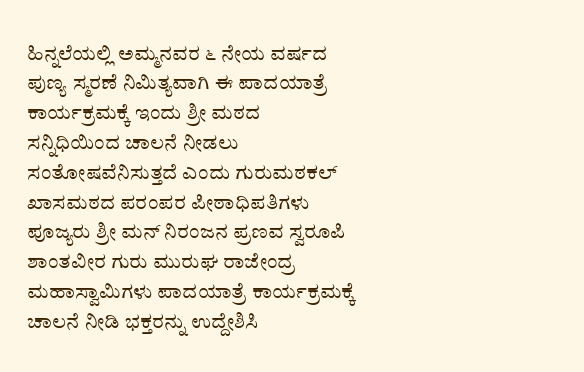ಹಿನ್ನಲೆಯಲ್ಲಿ ಅಮ್ಮನವರ ೬ ನೇಯ ವರ್ಷದ ಪುಣ್ಯ ಸ್ಮರಣೆ ನಿಮಿತ್ಯವಾಗಿ ಈ ಪಾದಯಾತ್ರೆ ಕಾರ್ಯಕ್ರಮಕ್ಕೆ ಇಂದು ಶ್ರೀ ಮಠದ ಸನ್ನಿಧಿಯಿಂದ ಚಾಲನೆ ನೀಡಲು ಸಂತೋಷವೆನಿಸುತ್ತದೆ ಎಂದು ಗುರುಮಠಕಲ್ ಖಾಸಮಠದ ಪರಂಪರ ಪೀಠಾಧಿಪತಿಗಳು ಪೂಜ್ಯರು ಶ್ರೀ ಮನ್ ನಿರಂಜನ ಪ್ರಣವ ಸ್ವರೂಪಿ ಶಾಂತವೀರ ಗುರು ಮುರುಘ ರಾಜೇಂದ್ರ ಮಹಾಸ್ವಾಮಿಗಳು ಪಾದಯಾತ್ರೆ ಕಾರ್ಯಕ್ರಮಕ್ಕೆ ಚಾಲನೆ ನೀಡಿ ಭಕ್ತರನ್ನು ಉದ್ದೇಶಿಸಿ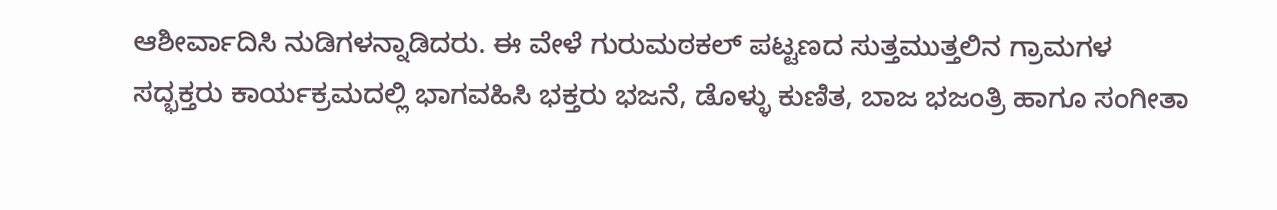ಆಶೀರ್ವಾದಿಸಿ ನುಡಿಗಳನ್ನಾಡಿದರು. ಈ ವೇಳೆ ಗುರುಮಠಕಲ್ ಪಟ್ಟಣದ ಸುತ್ತಮುತ್ತಲಿನ ಗ್ರಾಮಗಳ ಸದ್ಭಕ್ತರು ಕಾರ್ಯಕ್ರಮದಲ್ಲಿ ಭಾಗವಹಿಸಿ ಭಕ್ತರು ಭಜನೆ, ಡೊಳ್ಳು ಕುಣಿತ, ಬಾಜ ಭಜಂತ್ರಿ ಹಾಗೂ ಸಂಗೀತಾ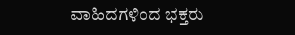ವಾಹಿದಗಳಿಂದ ಭಕ್ತರು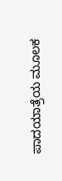ಪಾದಯಾತ್ರೆಯ ಮೂಲಕ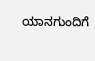ಯಾನಗುಂದಿಗೆ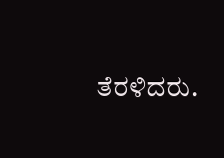ತೆರಳಿದರು.